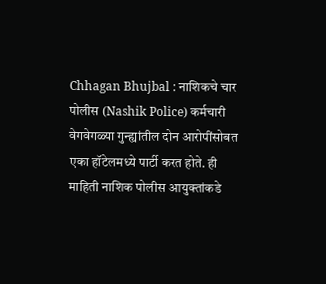Chhagan Bhujbal : नाशिकचे चार पोलीस (Nashik Police) कर्मचारी वेगवेगळ्या गुन्ह्यांतील दोन आरोपींसोबत एका हॉटेलमध्ये पार्टी करत होते. ही माहिती नाशिक पोलीस आयुक्तांकडे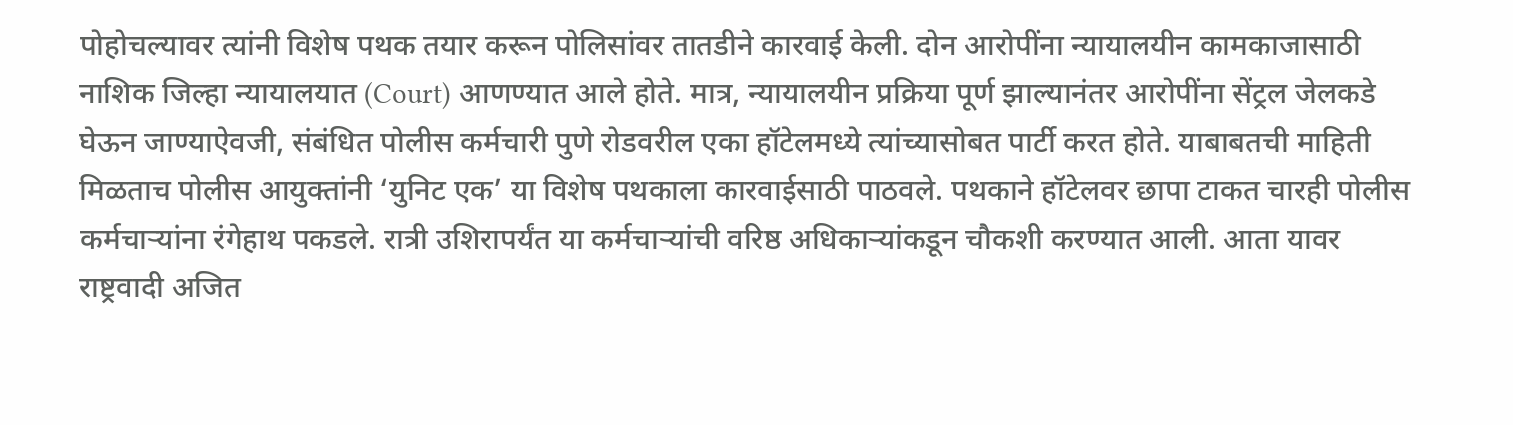पोहोचल्यावर त्यांनी विशेष पथक तयार करून पोलिसांवर तातडीने कारवाई केली. दोन आरोपींना न्यायालयीन कामकाजासाठी नाशिक जिल्हा न्यायालयात (Court) आणण्यात आले होते. मात्र, न्यायालयीन प्रक्रिया पूर्ण झाल्यानंतर आरोपींना सेंट्रल जेलकडे घेऊन जाण्याऐवजी, संबंधित पोलीस कर्मचारी पुणे रोडवरील एका हॉटेलमध्ये त्यांच्यासोबत पार्टी करत होते. याबाबतची माहिती मिळताच पोलीस आयुक्तांनी ‘युनिट एक’ या विशेष पथकाला कारवाईसाठी पाठवले. पथकाने हॉटेलवर छापा टाकत चारही पोलीस कर्मचाऱ्यांना रंगेहाथ पकडले. रात्री उशिरापर्यंत या कर्मचाऱ्यांची वरिष्ठ अधिकाऱ्यांकडून चौकशी करण्यात आली. आता यावर राष्ट्रवादी अजित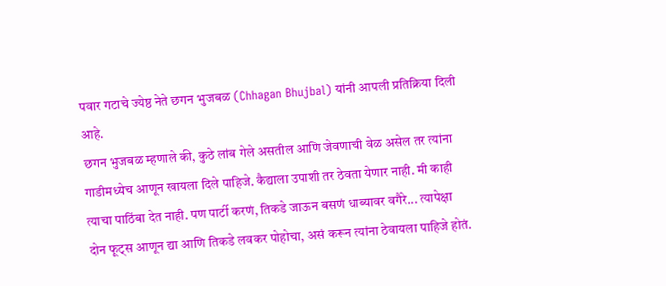पवार गटाचे ज्येष्ठ नेते छगन भुजबळ (Chhagan Bhujbal) यांनी आपली प्रतिक्रिया दिली आहे.
छगन भुजबळ म्हणाले की, कुठे लांब गेले असतील आणि जेवणाची वेळ असेल तर त्यांना गाडीमध्येच आणून खायला दिले पाहिजे. कैद्याला उपाशी तर ठेवता येणार नाही. मी काही त्याचा पाठिंबा देत नाही. पण पार्टी करणं, तिकडे जाऊन बसणं धाब्यावर वगैरे... त्यापेक्षा दोन फूट्स आणून द्या आणि तिकडे लवकर पोहोचा, असं करून त्यांना ठेवायला पाहिजे होतं.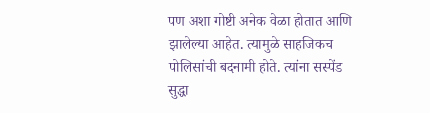पण अशा गोष्टी अनेक वेळा होतात आणि झालेल्या आहेत. त्यामुळे साहजिकच पोलिसांची बदनामी होते. त्यांना सस्पेंड सुद्धा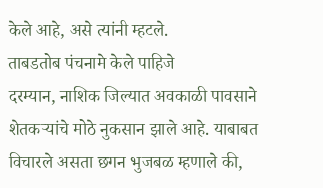केले आहे, असे त्यांनी म्हटले.
ताबडतोब पंचनामे केले पाहिजे
दरम्यान, नाशिक जिल्यात अवकाळी पावसाने शेतकऱ्यांचे मोठे नुकसान झाले आहे. याबाबत विचारले असता छगन भुजबळ म्हणाले की,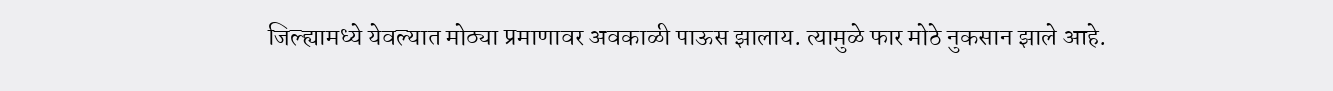जिल्ह्यामध्ये येवल्यात मोठ्या प्रमाणावर अवकाळी पाऊस झालाय. त्यामुळे फार मोठे नुकसान झाले आहे.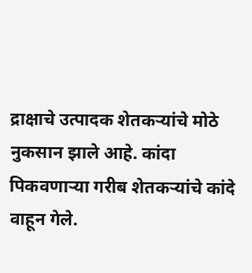द्राक्षाचे उत्पादक शेतकऱ्यांचे मोठे नुकसान झाले आहे. कांदा पिकवणाऱ्या गरीब शेतकऱ्यांचे कांदे वाहून गेले.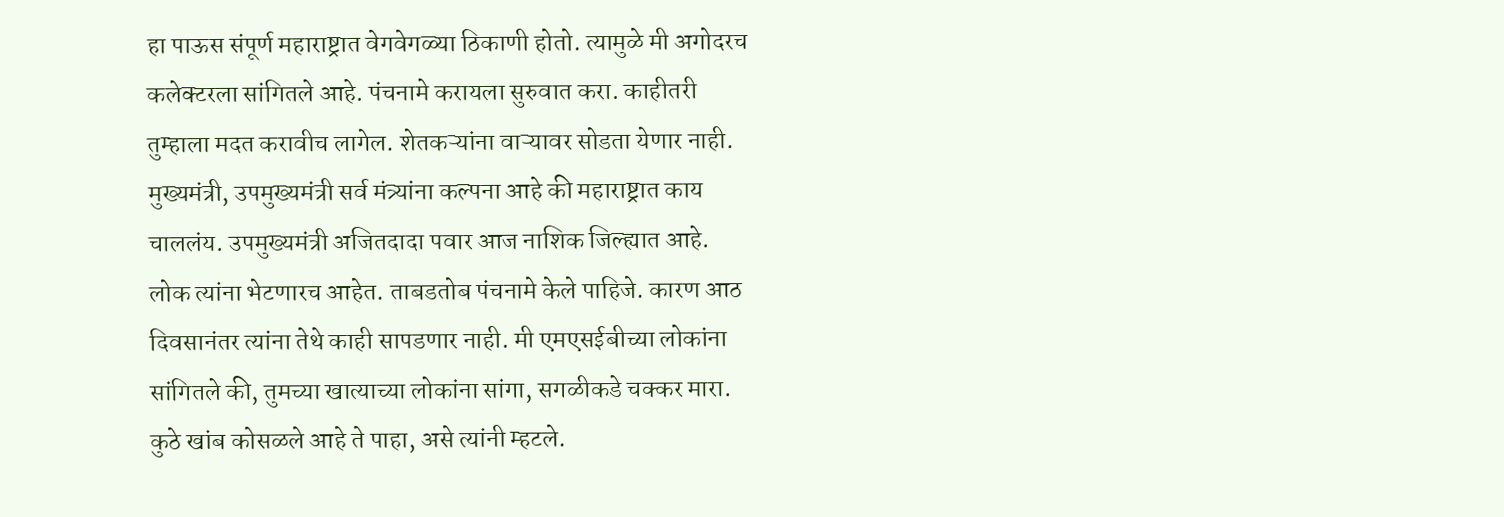हा पाऊस संपूर्ण महाराष्ट्रात वेगवेगळ्या ठिकाणी होतो. त्यामुळे मी अगोदरच कलेक्टरला सांगितले आहे. पंचनामे करायला सुरुवात करा. काहीतरी तुम्हाला मदत करावीच लागेल. शेतकऱ्यांना वाऱ्यावर सोडता येणार नाही. मुख्यमंत्री, उपमुख्यमंत्री सर्व मंत्र्यांना कल्पना आहे की महाराष्ट्रात काय चाललंय. उपमुख्यमंत्री अजितदादा पवार आज नाशिक जिल्ह्यात आहे. लोक त्यांना भेटणारच आहेत. ताबडतोब पंचनामे केले पाहिजे. कारण आठ दिवसानंतर त्यांना तेथे काही सापडणार नाही. मी एमएसईबीच्या लोकांना सांगितले की, तुमच्या खात्याच्या लोकांना सांगा, सगळीकडे चक्कर मारा. कुठे खांब कोसळले आहे ते पाहा, असे त्यांनी म्हटले.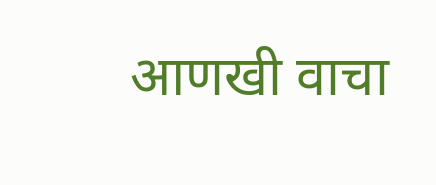आणखी वाचा